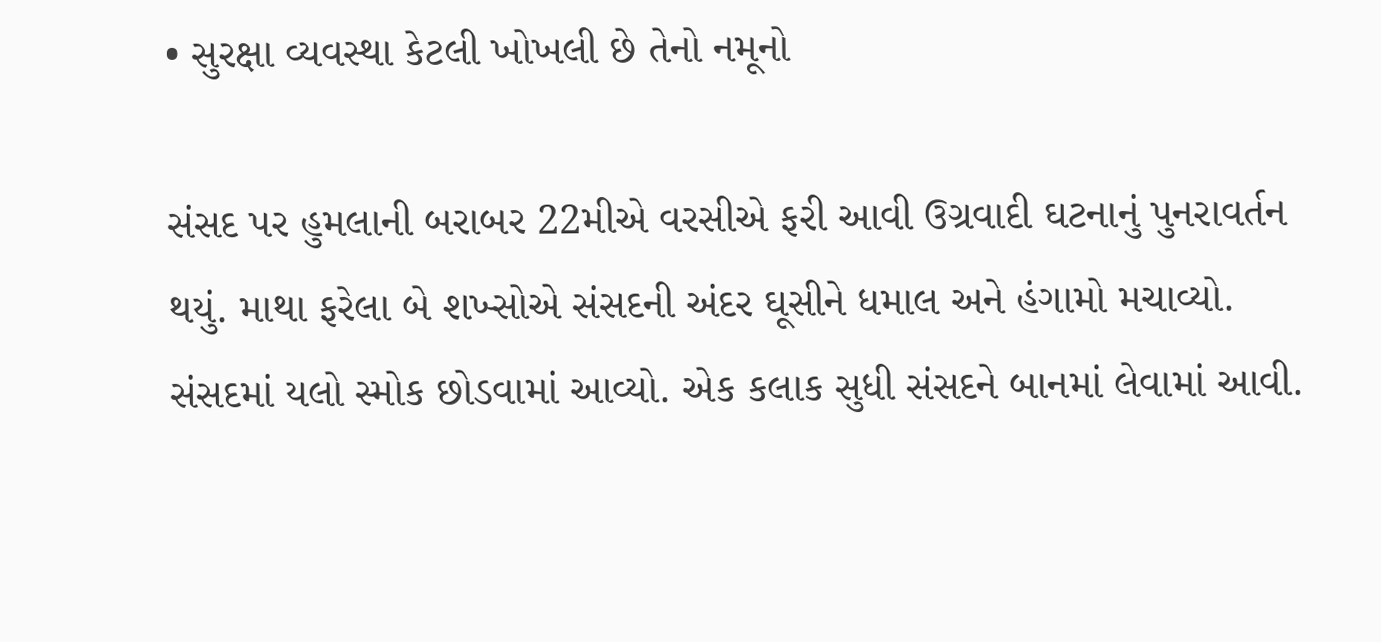• સુરક્ષા વ્યવસ્થા કેટલી ખોખલી છે તેનો નમૂનો

સંસદ પર હુમલાની બરાબર 22મીએ વરસીએ ફરી આવી ઉગ્રવાદી ઘટનાનું પુનરાવર્તન થયું. માથા ફરેલા બે શખ્સોએ સંસદની અંદર ઘૂસીને ધમાલ અને હંગામો મચાવ્યો. સંસદમાં યલો સ્મોક છોડવામાં આવ્યો. એક કલાક સુધી સંસદને બાનમાં લેવામાં આવી.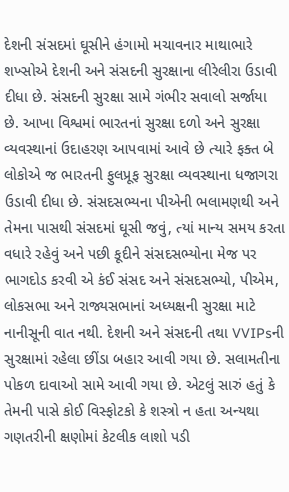દેશની સંસદમાં ઘૂસીને હંગામો મચાવનાર માથાભારે શખ્સોએ દેશની અને સંસદની સુરક્ષાના લીરેલીરા ઉડાવી દીધા છે. સંસદની સુરક્ષા સામે ગંભીર સવાલો સર્જાયા છે. આખા વિશ્વમાં ભારતનાં સુરક્ષા દળો અને સુરક્ષા વ્યવસ્થાનાં ઉદાહરણ આપવામાં આવે છે ત્યારે ફક્ત બે લોકોએ જ ભારતની ફુલપ્રૂફ સુરક્ષા વ્યવસ્થાના ધજાગરા ઉડાવી દીધા છે. સંસદસભ્યના પીએની ભલામણથી અને તેમના પાસથી સંસદમાં ઘૂસી જવું, ત્યાં માન્ય સમય કરતા વધારે રહેવું અને પછી કૂદીને સંસદસભ્યોના મેજ પર ભાગદોડ કરવી એ કંઈ સંસદ અને સંસદસભ્યો, પીએમ, લોકસભા અને રાજ્યસભાનાં અધ્યક્ષની સુરક્ષા માટે નાનીસૂની વાત નથી. દેશની અને સંસદની તથા VVIPsની સુરક્ષામાં રહેલા છીંડા બહાર આવી ગયા છે. સલામતીના પોકળ દાવાઓ સામે આવી ગયા છે. એટલું સારું હતું કે તેમની પાસે કોઈ વિસ્ફોટકો કે શસ્ત્રો ન હતા અન્યથા ગણતરીની ક્ષણોમાં કેટલીક લાશો પડી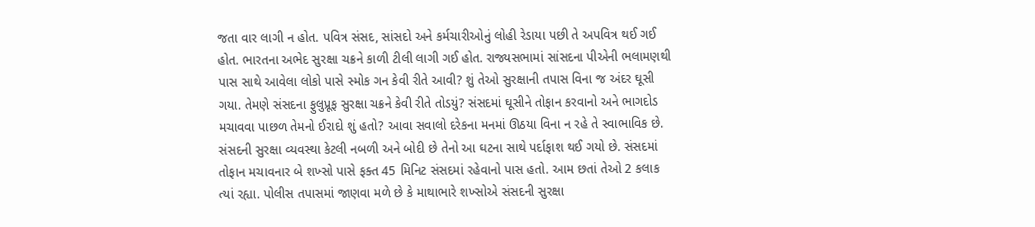જતા વાર લાગી ન હોત. પવિત્ર સંસદ, સાંસદો અને કર્મચારીઓનું લોહી રેડાયા પછી તે અપવિત્ર થઈ ગઈ હોત. ભારતના અભેદ સુરક્ષા ચક્રને કાળી ટીલી લાગી ગઈ હોત. રાજ્યસભામાં સાંસદના પીએની ભલામણથી પાસ સાથે આવેલા લોકો પાસે સ્મોક ગન કેવી રીતે આવી? શું તેઓ સુરક્ષાની તપાસ વિના જ અંદર ઘૂસી ગયા. તેમણે સંસદના ફુલુપ્રૂફ સુરક્ષા ચક્રને કેવી રીતે તોડયું? સંસદમાં ઘૂસીને તોફાન કરવાનો અને ભાગદોડ મચાવવા પાછળ તેમનો ઈરાદો શું હતો? આવા સવાલો દરેકના મનમાં ઊઠયા વિના ન રહે તે સ્વાભાવિક છે. સંસદની સુરક્ષા વ્યવસ્થા કેટલી નબળી અને બોદી છે તેનો આ ઘટના સાથે પર્દાફાશ થઈ ગયો છે. સંસદમાં તોફાન મચાવનાર બે શખ્સો પાસે ફક્ત 45 મિનિટ સંસદમાં રહેવાનો પાસ હતો. આમ છતાં તેઓ 2 કલાક ત્યાં રહ્યા. પોલીસ તપાસમાં જાણવા મળે છે કે માથાભારે શખ્સોએ સંસદની સુરક્ષા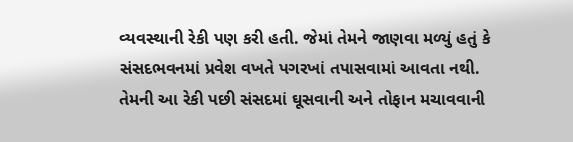વ્યવસ્થાની રેકી પણ કરી હતી. જેમાં તેમને જાણવા મળ્યું હતું કે સંસદભવનમાં પ્રવેશ વખતે પગરખાં તપાસવામાં આવતા નથી. તેમની આ રેકી પછી સંસદમાં ઘૂસવાની અને તોફાન મચાવવાની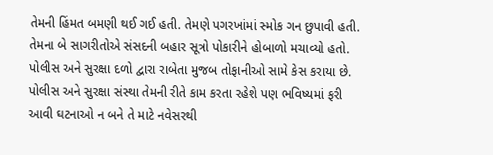તેમની હિંમત બમણી થઈ ગઈ હતી. તેમણે પગરખાંમાં સ્મોક ગન છુપાવી હતી. તેમના બે સાગરીતોએ સંસદની બહાર સૂત્રો પોકારીને હોબાળો મચાવ્યો હતો. પોલીસ અને સુરક્ષા દળો દ્વારા રાબેતા મુજબ તોફાનીઓ સામે કેસ કરાયા છે. પોલીસ અને સુરક્ષા સંસ્થા તેમની રીતે કામ કરતા રહેશે પણ ભવિષ્યમાં ફરી આવી ઘટનાઓ ન બને તે માટે નવેસરથી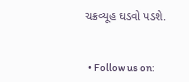ચક્રવ્યૂહ ઘડવો પડશે.


  • Follow us on: